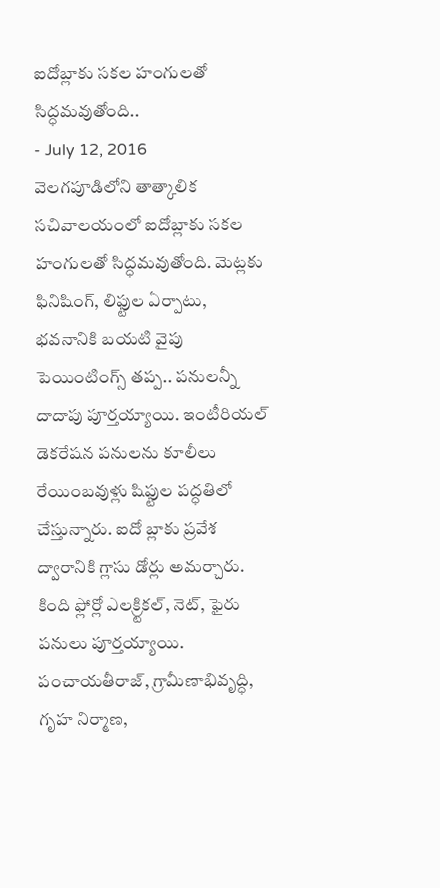ఐదోబ్లాకు సకల హంగులతో సిద్ధమవుతోంది..
- July 12, 2016
వెలగపూడిలోని తాత్కాలిక సచివాలయంలో ఐదోబ్లాకు సకల హంగులతో సిద్ధమవుతోంది. మెట్లకు ఫినిషింగ్, లిఫ్టుల ఏర్పాటు, భవనానికి బయటి వైపు పెయింటింగ్స్ తప్ప.. పనులన్నీ దాదాపు పూర్తయ్యాయి. ఇంటీరియల్ డెకరేషన పనులను కూలీలు రేయింబవుళ్లు షిఫ్టుల పద్ధతిలో చేస్తున్నారు. ఐదో బ్లాకు ప్రవేశ ద్వారానికి గ్లాసు డోర్లు అమర్చారు. కింది ఫ్లోర్లో ఎలక్ర్టికల్, నెట్, ఫైరు పనులు పూర్తయ్యాయి. పంచాయతీరాజ్, గ్రామీణాభివృద్ధి, గృహ నిర్మాణ,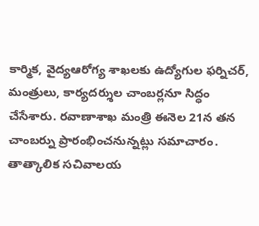కార్మిక, వైద్యఆరోగ్య శాఖలకు ఉద్యోగుల ఫర్నిచర్, మంత్రులు, కార్యదర్శుల చాంబర్లనూ సిద్ధం చేసేశారు. రవాణాశాఖ మంత్రి ఈనెల 21న తన చాంబర్ను ప్రారంభించనున్నట్లు సమాచారం. తాత్కాలిక సచివాలయ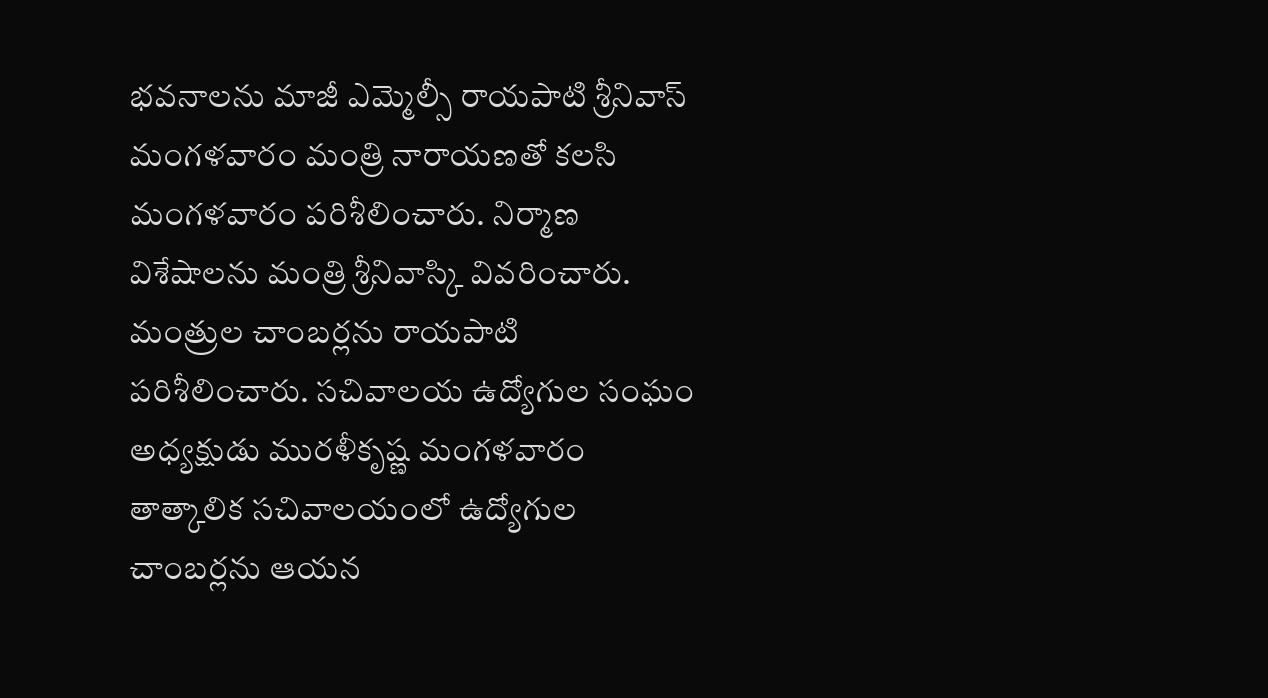భవనాలను మాజీ ఎమ్మెల్సీ రాయపాటి శ్రీనివాస్ మంగళవారం మంత్రి నారాయణతో కలసి మంగళవారం పరిశీలించారు. నిర్మాణ విశేషాలను మంత్రి శ్రీనివాస్కి వివరించారు. మంత్రుల చాంబర్లను రాయపాటి పరిశీలించారు. సచివాలయ ఉద్యోగుల సంఘం అధ్యక్షుడు మురళీకృష్ణ మంగళవారం తాత్కాలిక సచివాలయంలో ఉద్యోగుల చాంబర్లను ఆయన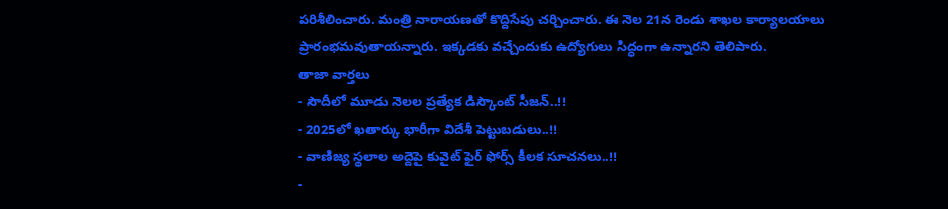పరిశీలించారు. మంత్రి నారాయణతో కొద్దిసేపు చర్చించారు. ఈ నెల 21న రెండు శాఖల కార్యాలయాలు ప్రారంభమవుతాయన్నారు. ఇక్కడకు వచ్చేందుకు ఉద్యోగులు సిద్ధంగా ఉన్నారని తెలిపారు.
తాజా వార్తలు
- సౌదీలో మూడు నెలల ప్రత్యేక డిస్కౌంట్ సీజన్..!!
- 2025లో ఖతార్కు భారీగా విదేశీ పెట్టుబడులు..!!
- వాణిజ్య స్థలాల అద్దెపై కువైట్ ఫైర్ ఫోర్స్ కీలక సూచనలు..!!
-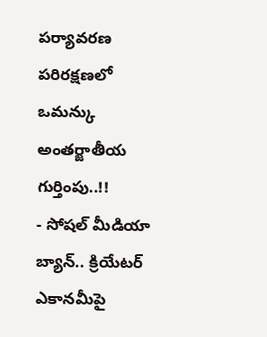పర్యావరణ పరిరక్షణలో ఒమన్కు అంతర్జాతీయ గుర్తింపు..!!
- సోషల్ మీడియా బ్యాన్.. క్రియేటర్ ఎకానమీపై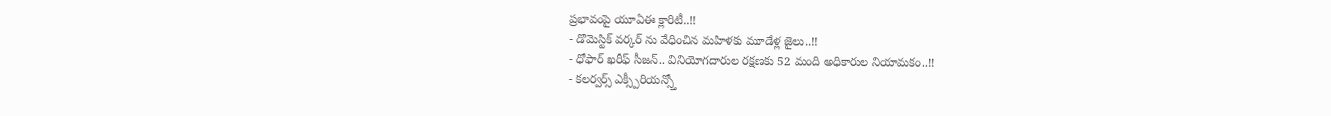ప్రభావంపై యూఏఈ క్లారిటీ..!!
- డొమెస్టిక్ వర్కర్ ను వేధించిన మహిళకు మూడేళ్ల జైలు..!!
- ధోఫార్ ఖరీఫ్ సీజన్.. వినియోగదారుల రక్షణకు 52 మంది అధికారుల నియామకం..!!
- కలర్వర్స్ ఎక్స్పీరియన్స్తో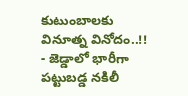కుటుంబాలకు వినూత్న వినోదం..!!
- జెడ్డాలో భారీగా పట్టుబడ్డ నకిలీ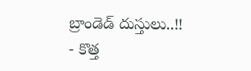బ్రాండెడ్ దుస్తులు..!!
- కొత్త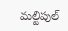మల్టిపుల్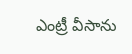ఎంట్రీ వీసాను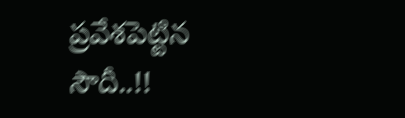ప్రవేశపెట్టిన సౌదీ..!!